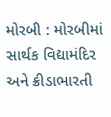મોરબી : મોરબીમાં સાર્થક વિદ્યામંદિર અને ક્રીડાભારતી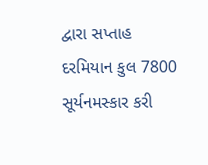દ્વારા સપ્તાહ દરમિયાન કુલ 7800 સૂર્યનમસ્કાર કરી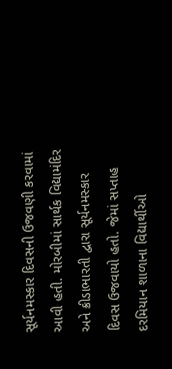સૂર્યનમસ્કાર દિવસની ઉજવણી કરવામાં આવી હતી. મોરબીમાં સાર્થક વિદ્યામંદિર અને ક્રીડાભારતી દ્વારા સૂર્યનમસ્કાર દિવસ ઉજવાયો હતો. જેમાં સપ્તાહ દરમિયાન શાળાના વિદ્યાર્થીઓ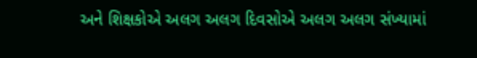અને શિક્ષકોએ અલગ અલગ દિવસોએ અલગ અલગ સંખ્યામાં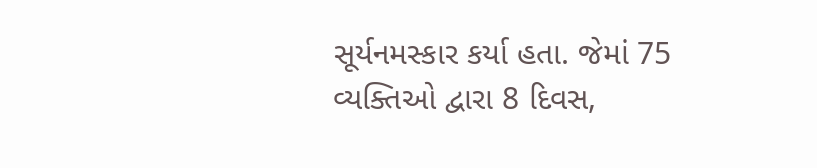સૂર્યનમસ્કાર કર્યા હતા. જેમાં 75 વ્યક્તિઓ દ્વારા 8 દિવસ,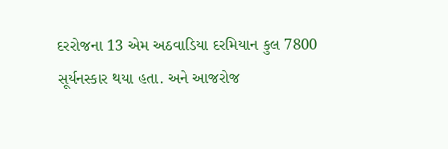દરરોજના 13 એમ અઠવાડિયા દરમિયાન કુલ 7800 સૂર્યનસ્કાર થયા હતા. અને આજરોજ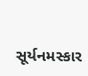સૂર્યનમસ્કાર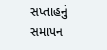સપ્તાહનું સમાપન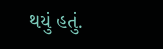થયું હતું.